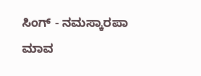ಸಿಂಗ್ - ನಮಸ್ಕಾರಪಾ ಮಾವ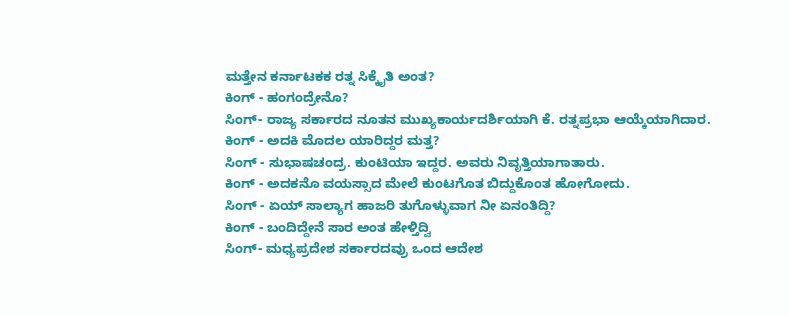ಮತ್ತೇನ ಕರ್ನಾಟಕಕ ರತ್ನ ಸಿಕ್ಕೈತಿ ಅಂತ?
ಕಿಂಗ್ - ಹಂಗಂದ್ರೇನೊ?
ಸಿಂಗ್- ರಾಜ್ಯ ಸರ್ಕಾರದ ನೂತನ ಮುಖ್ಯಕಾರ್ಯದರ್ಶಿಯಾಗಿ ಕೆ. ರತ್ನಪ್ರಭಾ ಆಯ್ಕೆಯಾಗಿದಾರ.
ಕಿಂಗ್ - ಅದಕಿ ಮೊದಲ ಯಾರಿದ್ದರ ಮತ್ತ?
ಸಿಂಗ್ - ಸುಭಾಷಚಂದ್ರ. ಕುಂಟಿಯಾ ಇದ್ದರ. ಅವರು ನಿವೃತ್ತಿಯಾಗಾತಾರು.
ಕಿಂಗ್ - ಅದಕನೊ ವಯಸ್ಸಾದ ಮೇಲೆ ಕುಂಟಗೊತ ಬಿದ್ದುಕೊಂತ ಹೋಗೋದು.
ಸಿಂಗ್ - ಏಯ್ ಸಾಲ್ಯಾಗ ಹಾಜರಿ ತುಗೊಳ್ಳುವಾಗ ನೀ ಏನಂತಿದ್ದಿ?
ಕಿಂಗ್ - ಬಂದಿದ್ದೇನೆ ಸಾರ ಅಂತ ಹೇಳ್ತಿದ್ವಿ
ಸಿಂಗ್- ಮಧ್ಯಪ್ರದೇಶ ಸರ್ಕಾರದವ್ರು ಒಂದ ಆದೇಶ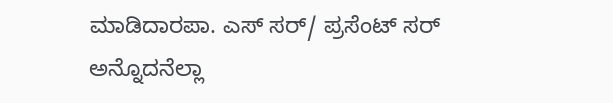ಮಾಡಿದಾರಪಾ. ಎಸ್ ಸರ್/ ಪ್ರಸೆಂಟ್ ಸರ್ ಅನ್ನೊದನೆಲ್ಲಾ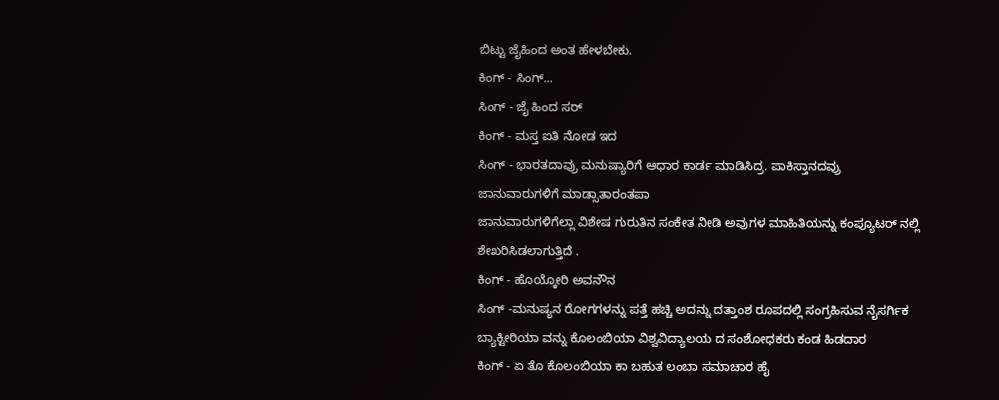ಬಿಟ್ಟು ಜೈಹಿಂದ ಅಂತ ಹೇಳಬೇಕು.
ಕಿಂಗ್ - ಸಿಂಗ್...
ಸಿಂಗ್ - ಜೈ ಹಿಂದ ಸರ್
ಕಿಂಗ್ - ಮಸ್ತ ಐತಿ ನೋಡ ಇದ
ಸಿಂಗ್ - ಭಾರತದಾವ್ರು ಮನುಷ್ಯಾರಿಗೆ ಆಧಾರ ಕಾರ್ಡ ಮಾಡಿಸಿದ್ರ. ಪಾಕಿಸ್ತಾನದವ್ರು ಜಾನುವಾರುಗಳಿಗೆ ಮಾಡ್ಸಾತಾರಂತಪಾ
ಜಾನುವಾರುಗಳಿಗೆಲ್ಲಾ ವಿಶೇಷ ಗುರುತಿನ ಸಂಕೇತ ನೀಡಿ ಅವುಗಳ ಮಾಹಿತಿಯನ್ನು ಕಂಪ್ಯೂಟರ್ ನಲ್ಲಿ ಶೇಖರಿಸಿಡಲಾಗುತ್ತಿದೆ .
ಕಿಂಗ್ - ಹೊಯ್ಕೋರಿ ಅವನೌನ
ಸಿಂಗ್ -ಮನುಷ್ಯನ ರೋಗಗಳನ್ನು ಪತ್ತೆ ಹಚ್ಚಿ ಅದನ್ನು ದತ್ತಾಂಶ ರೂಪದಲ್ಲಿ ಸಂಗ್ರಹಿಸುವ ನೈಸರ್ಗಿಕ ಬ್ಯಾಕ್ಟೀರಿಯಾ ವನ್ನು ಕೊಲಂಬಿಯಾ ವಿಶ್ವವಿದ್ಯಾಲಯ ದ ಸಂಶೋಧಕರು ಕಂಡ ಹಿಡದಾರ
ಕಿಂಗ್ - ಏ ತೊ ಕೊಲಂಬಿಯಾ ಕಾ ಬಹುತ ಲಂಬಾ ಸಮಾಚಾರ ಹೈ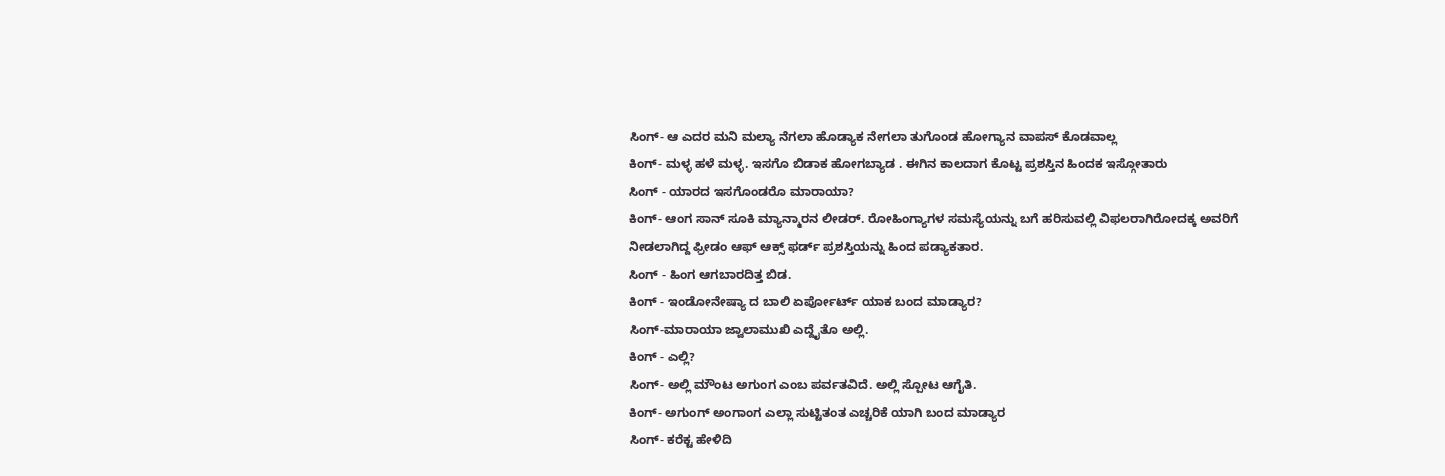ಸಿಂಗ್- ಆ ಎದರ ಮನಿ ಮಲ್ಯಾ ನೆಗಲಾ ಹೊಡ್ಯಾಕ ನೇಗಲಾ ತುಗೊಂಡ ಹೋಗ್ಯಾನ ವಾಪಸ್ ಕೊಡವಾಲ್ಲ
ಕಿಂಗ್- ಮಳ್ಳ ಹಳೆ ಮಳ್ಳ. ಇಸಗೊ ಬಿಡಾಕ ಹೋಗಬ್ಯಾಡ . ಈಗಿನ ಕಾಲದಾಗ ಕೊಟ್ಟ ಪ್ರಶಸ್ತಿನ ಹಿಂದಕ ಇಸ್ಗೋತಾರು
ಸಿಂಗ್ - ಯಾರದ ಇಸಗೊಂಡರೊ ಮಾರಾಯಾ?
ಕಿಂಗ್- ಆಂಗ ಸಾನ್ ಸೂಕಿ ಮ್ಯಾನ್ಮಾರನ ಲೀಡರ್. ರೋಹಿಂಗ್ಯಾಗಳ ಸಮಸ್ಯೆಯನ್ನು ಬಗೆ ಹರಿಸುವಲ್ಲಿ ವಿಫಲರಾಗಿರೋದಕ್ಕ ಅವರಿಗೆ ನೀಡಲಾಗಿದ್ದ ಫ್ರೀಡಂ ಆಫ್ ಆಕ್ಸ್ ಫರ್ಡ್ ಪ್ರಶಸ್ತಿಯನ್ನು ಹಿಂದ ಪಡ್ಯಾಕತಾರ.
ಸಿಂಗ್ - ಹಿಂಗ ಆಗಬಾರದಿತ್ತ ಬಿಡ.
ಕಿಂಗ್ - ಇಂಡೋನೇಷ್ಯಾ ದ ಬಾಲಿ ಏರ್ಪೋರ್ಟ್ ಯಾಕ ಬಂದ ಮಾಡ್ಯಾರ?
ಸಿಂಗ್-ಮಾರಾಯಾ ಜ್ವಾಲಾಮುಖಿ ಎದ್ದೈತೊ ಅಲ್ಲಿ.
ಕಿಂಗ್ - ಎಲ್ಲಿ?
ಸಿಂಗ್- ಅಲ್ಲಿ ಮೌಂಟ ಅಗುಂಗ ಎಂಬ ಪರ್ವತವಿದೆ. ಅಲ್ಲಿ ಸ್ಪೋಟ ಆಗೈತಿ.
ಕಿಂಗ್- ಅಗುಂಗ್ ಅಂಗಾಂಗ ಎಲ್ಲಾ ಸುಟ್ಟಿತಂತ ಎಚ್ಚರಿಕೆ ಯಾಗಿ ಬಂದ ಮಾಡ್ಯಾರ
ಸಿಂಗ್- ಕರೆಕ್ಟ ಹೇಳಿದಿ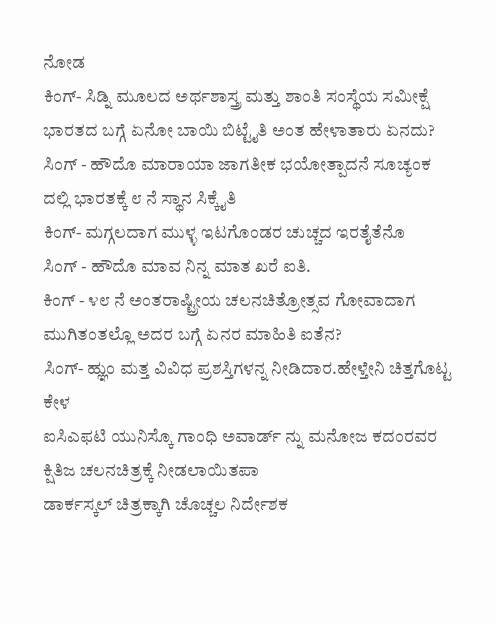ನೋಡ
ಕಿಂಗ್- ಸಿಡ್ನಿ ಮೂಲದ ಅರ್ಥಶಾಸ್ತ್ರ ಮತ್ತು ಶಾಂತಿ ಸಂಸ್ಥೆಯ ಸಮೀಕ್ಷೆ ಭಾರತದ ಬಗ್ಗೆ ಏನೋ ಬಾಯಿ ಬಿಟ್ಟೈತಿ ಅಂತ ಹೇಳಾತಾರು ಏನದು?
ಸಿಂಗ್ - ಹೌದೊ ಮಾರಾಯಾ ಜಾಗತೀಕ ಭಯೋತ್ಪಾದನೆ ಸೂಚ್ಯಂಕ ದಲ್ಲಿ ಭಾರತಕ್ಕೆ ೮ ನೆ ಸ್ಥಾನ ಸಿಕ್ಕೈತಿ
ಕಿಂಗ್- ಮಗ್ಗಲದಾಗ ಮುಳ್ಳ ಇಟಗೊಂಡರ ಚುಚ್ಚದ ಇರತೈತೆನೊ
ಸಿಂಗ್ - ಹೌದೊ ಮಾವ ನಿನ್ನ ಮಾತ ಖರೆ ಐತಿ.
ಕಿಂಗ್ - ೪೮ ನೆ ಅಂತರಾಷ್ಟ್ರೀಯ ಚಲನಚಿತ್ರೋತ್ಸವ ಗೋವಾದಾಗ ಮುಗಿತಂತಲ್ಲೊ ಅದರ ಬಗ್ಗೆ ಏನರ ಮಾಹಿತಿ ಐತೆನ?
ಸಿಂಗ್- ಹ್ಞುಂ ಮತ್ತ ವಿವಿಧ ಪ್ರಶಸ್ತಿಗಳನ್ನ ನೀಡಿದಾರ.ಹೇಳ್ತೇನಿ ಚಿತ್ತಗೊಟ್ಟ ಕೇಳ
ಐಸಿಎಫಟಿ ಯುನಿಸ್ಕೊ ಗಾಂಧಿ ಅವಾರ್ಡ್ ನ್ನು ಮನೋಜ ಕದಂರವರ ಕ್ಷಿತಿಜ ಚಲನಚಿತ್ರಕ್ಕೆ ನೀಡಲಾಯಿತಪಾ
ಡಾರ್ಕಸ್ಕಲ್ ಚಿತ್ರಕ್ಕಾಗಿ ಚೊಚ್ಚಲ ನಿರ್ದೇಶಕ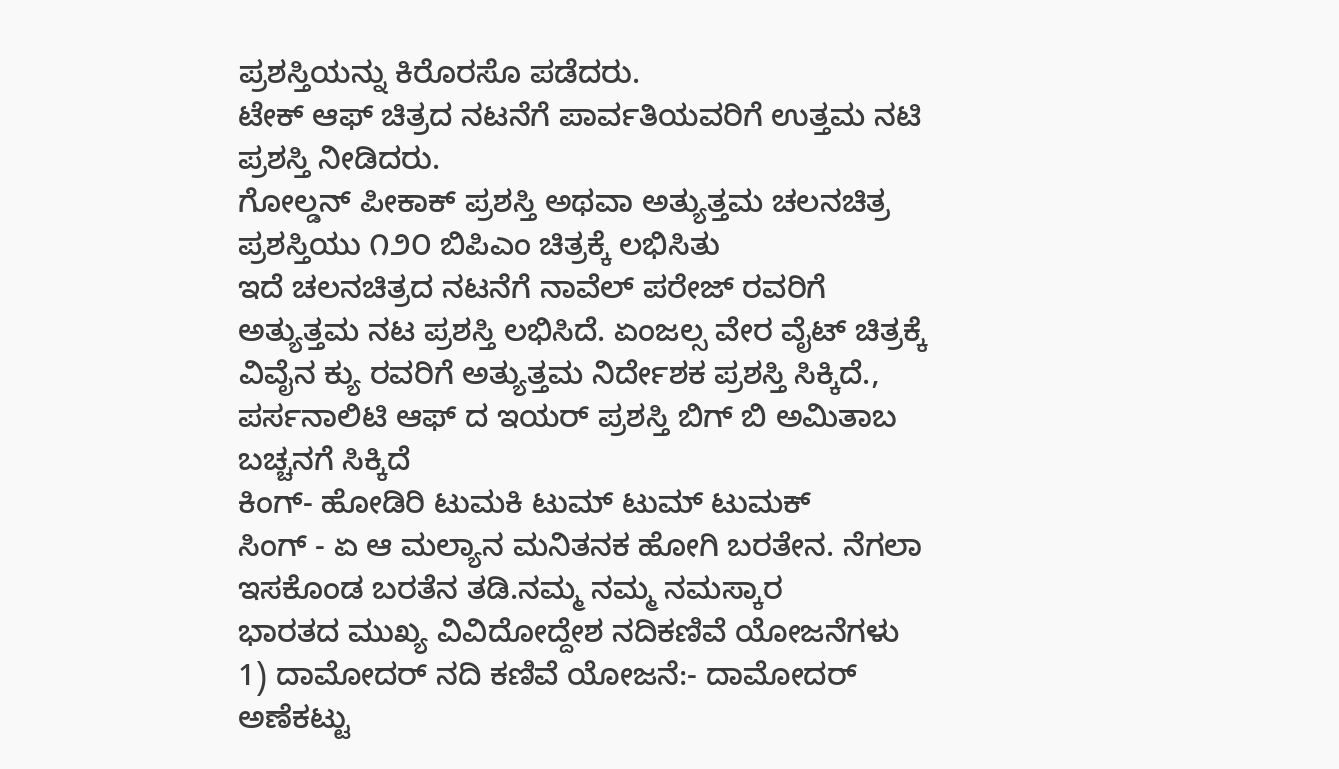ಪ್ರಶಸ್ತಿಯನ್ನು ಕಿರೊರಸೊ ಪಡೆದರು.
ಟೇಕ್ ಆಫ್ ಚಿತ್ರದ ನಟನೆಗೆ ಪಾರ್ವತಿಯವರಿಗೆ ಉತ್ತಮ ನಟಿ ಪ್ರಶಸ್ತಿ ನೀಡಿದರು.
ಗೋಲ್ಡನ್ ಪೀಕಾಕ್ ಪ್ರಶಸ್ತಿ ಅಥವಾ ಅತ್ಯುತ್ತಮ ಚಲನಚಿತ್ರ ಪ್ರಶಸ್ತಿಯು ೧೨೦ ಬಿಪಿಎಂ ಚಿತ್ರಕ್ಕೆ ಲಭಿಸಿತು
ಇದೆ ಚಲನಚಿತ್ರದ ನಟನೆಗೆ ನಾವೆಲ್ ಪರೇಜ್ ರವರಿಗೆ ಅತ್ಯುತ್ತಮ ನಟ ಪ್ರಶಸ್ತಿ ಲಭಿಸಿದೆ. ಏಂಜಲ್ಸ ವೇರ ವೈಟ್ ಚಿತ್ರಕ್ಕೆ ವಿವೈನ ಕ್ಯು ರವರಿಗೆ ಅತ್ಯುತ್ತಮ ನಿರ್ದೇಶಕ ಪ್ರಶಸ್ತಿ ಸಿಕ್ಕಿದೆ., ಪರ್ಸನಾಲಿಟಿ ಆಫ್ ದ ಇಯರ್ ಪ್ರಶಸ್ತಿ ಬಿಗ್ ಬಿ ಅಮಿತಾಬ ಬಚ್ಚನಗೆ ಸಿಕ್ಕಿದೆ
ಕಿಂಗ್- ಹೋಡಿರಿ ಟುಮಕಿ ಟುಮ್ ಟುಮ್ ಟುಮಕ್
ಸಿಂಗ್ - ಏ ಆ ಮಲ್ಯಾನ ಮನಿತನಕ ಹೋಗಿ ಬರತೇನ. ನೆಗಲಾ ಇಸಕೊಂಡ ಬರತೆನ ತಡಿ.ನಮ್ಮ ನಮ್ಮ ನಮಸ್ಕಾರ
ಭಾರತದ ಮುಖ್ಯ ವಿವಿದೋದ್ದೇಶ ನದಿಕಣಿವೆ ಯೋಜನೆಗಳು 1) ದಾಮೋದರ್ ನದಿ ಕಣಿವೆ ಯೋಜನೆ:- ದಾಮೋದರ್ ಅಣೆಕಟ್ಟು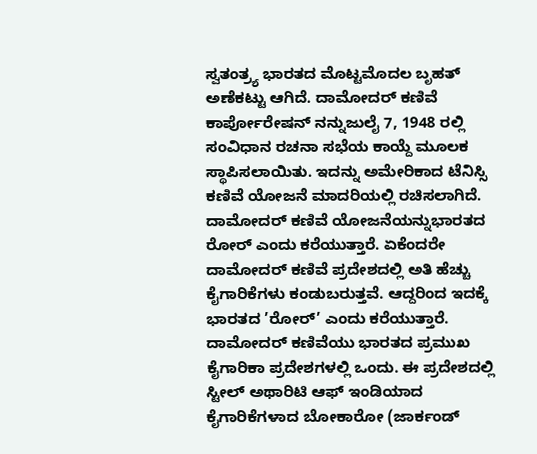ಸ್ವತಂತ್ರ್ಯ ಭಾರತದ ಮೊಟ್ಟಮೊದಲ ಬೃಹತ್ ಅಣೆಕಟ್ಟು ಆಗಿದೆ. ದಾಮೋದರ್ ಕಣಿವೆ ಕಾರ್ಪೋರೇಷನ್ ನನ್ನುಜುಲೈ 7, 1948 ರಲ್ಲಿ ಸಂವಿಧಾನ ರಚನಾ ಸಭೆಯ ಕಾಯ್ದೆ ಮೂಲಕ ಸ್ಥಾಪಿಸಲಾಯಿತು. ಇದನ್ನು ಅಮೇರಿಕಾದ ಟೆನಿಸ್ಸಿ ಕಣಿವೆ ಯೋಜನೆ ಮಾದರಿಯಲ್ಲಿ ರಚಿಸಲಾಗಿದೆ. ದಾಮೋದರ್ ಕಣಿವೆ ಯೋಜನೆಯನ್ನುಭಾರತದ ರೋರ್ ಎಂದು ಕರೆಯುತ್ತಾರೆ. ಏಕೆಂದರೇ ದಾಮೋದರ್ ಕಣಿವೆ ಪ್ರದೇಶದಲ್ಲಿ ಅತಿ ಹೆಚ್ಚು ಕೈಗಾರಿಕೆಗಳು ಕಂಡುಬರುತ್ತವೆ. ಆದ್ದರಿಂದ ಇದಕ್ಕೆ ಭಾರತದ ’ರೋರ್’ ಎಂದು ಕರೆಯುತ್ತಾರೆ. ದಾಮೋದರ್ ಕಣಿವೆಯು ಭಾರತದ ಪ್ರಮುಖ ಕೈಗಾರಿಕಾ ಪ್ರದೇಶಗಳಲ್ಲಿ ಒಂದು. ಈ ಪ್ರದೇಶದಲ್ಲಿ ಸ್ಟೀಲ್ ಅಥಾರಿಟಿ ಆಫ್ ಇಂಡಿಯಾದ ಕೈಗಾರಿಕೆಗಳಾದ ಬೋಕಾರೋ (ಜಾರ್ಕಂಡ್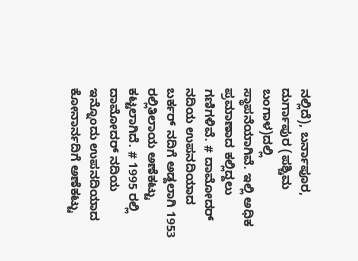ನಲ್ಲಿದೆ), ಬರ್ನಾಪೂರ, ದುರ್ಗಾಪುರ (ಪಶ್ಚಿಮ ಬಂಗಾಳ)ದಲ್ಲಿ ಸ್ಥಾಪನೆಯಾಗಿವೆ. ಇಲ್ಲಿ ಅಧಿಕ ಪ್ರಮಾಣಾದ ಕಲ್ಲಿದ್ದಲು ಗಣಿಗಳಿವೆ. # ದಾಮೋದರ್ ನದಿಯ ಉಪನದಿಯಾದ ಬರ್ಕರ್ ನದಿಗೆ ಅಡ್ದಲಾಗಿ 1953 ರಲ್ಲಿತಿಲಾಯ ಅಣೆಕಟ್ಟು ಕಟ್ಟಲಾಗಿದೆ. # 1995 ರಲ್ಲಿ ದಾಮೋದರ್ ನದಿಯ ಇನ್ನೊಂದು ಉಪನದಿಯಾದ ಕೋನಾರ್ನದಿಗೆ ಅಣೆಕಟ್ಟು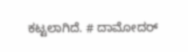ಕಟ್ಟಲಾಗಿದೆ. # ದಾಮೋದರ್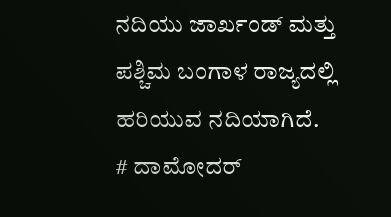ನದಿಯು ಜಾರ್ಖಂಡ್ ಮತ್ತು ಪಶ್ಚಿಮ ಬಂಗಾಳ ರಾಜ್ಯದಲ್ಲಿ ಹರಿಯುವ ನದಿಯಾಗಿದೆ. # ದಾಮೋದರ್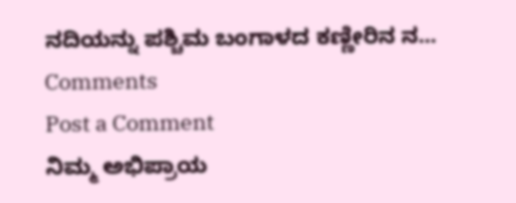ನದಿಯನ್ನು ಪಶ್ಚಿಮ ಬಂಗಾಳದ ಕಣ್ಣೀರಿನ ನ...
Comments
Post a Comment
ನಿಮ್ಮ ಅಭಿಪ್ರಾಯ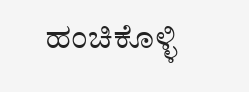ಹಂಚಿಕೊಳ್ಳಿ